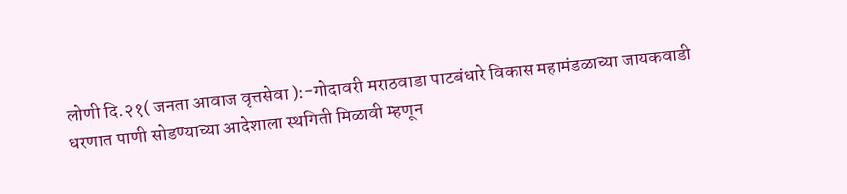लोणी दि.२१( जनता आवाज वृत्तसेवा ):-गोदावरी मराठवाडा पाटबंधारे विकास महामंडळाच्या जायकवाडी धरणात पाणी सोडण्याच्या आदेशाला स्थगिती मिळावी म्हणून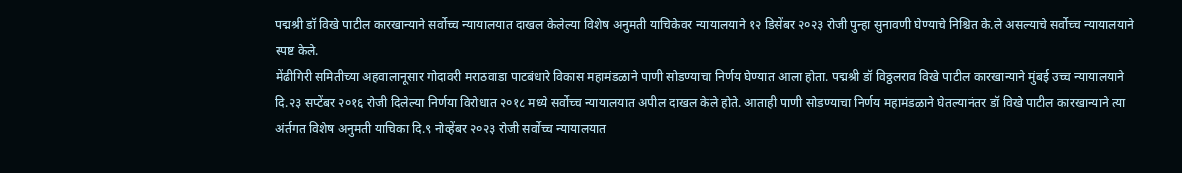पद्मश्री डॉ विखे पाटील कारखान्याने सर्वोच्च न्यायालयात दाखल केलेल्या विशेष अनुमती याचिकेवर न्यायालयाने १२ डिसेंबर २०२३ रोजी पुन्हा सुनावणी घेण्याचे निश्चित के.ले असल्याचे सर्वोच्च न्यायालयाने स्पष्ट केले.
मेंढीगिरी समितीच्या अहवालानूसार गोदावरी मराठवाडा पाटबंधारे विकास महामंडळाने पाणी सोडण्याचा निर्णय घेण्यात आला होता. पद्मश्री डॉ विठ्ठलराव विखे पाटील कारखान्याने मुंबई उच्च न्यायालयाने दि.२३ सप्टेंबर २०१६ रोजी दिलेल्या निर्णया विरोधात २०१८ मध्ये सर्वोच्च न्यायालयात अपील दाखल केले होते. आताही पाणी सोडण्याचा निर्णय महामंडळाने घेतल्यानंतर डॉ विखे पाटील कारखान्याने त्या अंर्तगत विशेष अनुमती याचिका दि.९ नोव्हेंबर २०२३ रोजी सर्वोच्च न्यायालयात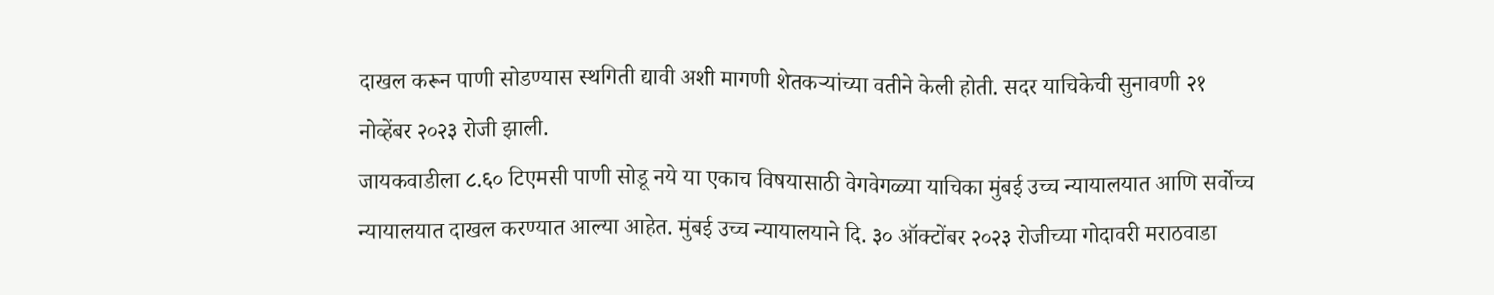दाखल करून पाणी सोडण्यास स्थगिती द्यावी अशी मागणी शेतकऱ्यांच्या वतीने केली होती. सदर याचिकेची सुनावणी २१ नोव्हेंबर २०२३ रोजी झाली.
जायकवाडीला ८.६० टिएमसी पाणी सोडू नये या एकाच विषयासाठी वेगवेगळ्या याचिका मुंबई उच्च न्यायालयात आणि सर्वोच्च न्यायालयात दाखल करण्यात आल्या आहेत. मुंबई उच्च न्यायालयाने दि. ३० ऑक्टोंबर २०२३ रोजीच्या गोदावरी मराठवाडा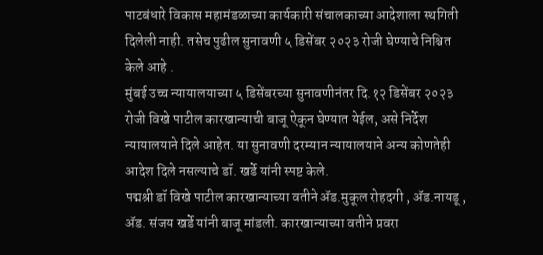पाटबंधारे विकास महामंडळाच्या कार्यकारी संचालकाच्या आदेशाला स्थगिती दिलेली नाही. तसेच पुढील सुनावणी ५ डिसेंबर २०२३ रोजी घेण्याचे निश्चित केले आहे .
मुंबई उच्च न्यायालयाच्या ५ डिसेंबरच्या सुनावणीनंतर दि.१२ डिसेंबर २०२३ रोजी विखे पाटील कारखान्याची बाजू ऐकून घेण्यात येईल, असे निर्देश न्यायालयाने दिले आहेत. या सुनावणी दरम्यान न्यायालयाने अन्य कोणतेही आदेश दिले नसल्याचे डॉ. खर्डे यांनी स्पष्ट केले.
पद्मश्री डॉ विखे पाटील कारखान्याच्या वतीने ॲड.मुकूल रोहदगी , ॲड.नायडू , ॲड. संजय खर्डे यांनी बाजू मांडली. कारखान्याच्या वतीने प्रवरा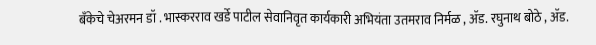बँकेचे चेअरमन डॉ . भास्करराव खर्डे पाटील सेवानिवृत कार्यकारी अभियंता उतमराव निर्मळ , ॲड. रघुनाथ बोठे , ॲड.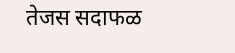तेजस सदाफळ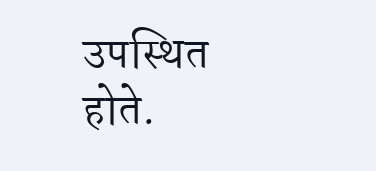उपस्थित होते.